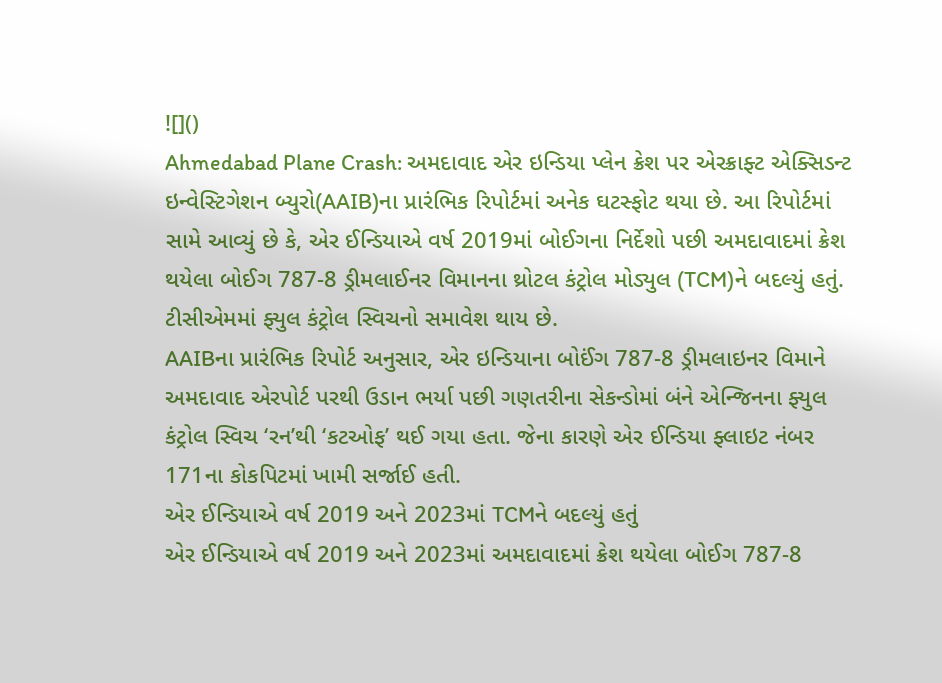![]()
Ahmedabad Plane Crash: અમદાવાદ એર ઇન્ડિયા પ્લેન ક્રેશ પર એરક્રાફ્ટ એક્સિડન્ટ ઇન્વેસ્ટિગેશન બ્યુરો(AAIB)ના પ્રારંભિક રિપોર્ટમાં અનેક ઘટસ્ફોટ થયા છે. આ રિપોર્ટમાં સામે આવ્યું છે કે, એર ઈન્ડિયાએ વર્ષ 2019માં બોઈગના નિર્દેશો પછી અમદાવાદમાં ક્રેશ થયેલા બોઈગ 787-8 ડ્રીમલાઈનર વિમાનના થ્રોટલ કંટ્રોલ મોડ્યુલ (TCM)ને બદલ્યું હતું. ટીસીએમમાં ફ્યુલ કંટ્રોલ સ્વિચનો સમાવેશ થાય છે.
AAIBના પ્રારંભિક રિપોર્ટ અનુસાર, એર ઇન્ડિયાના બોઈંગ 787-8 ડ્રીમલાઇનર વિમાને અમદાવાદ એરપોર્ટ પરથી ઉડાન ભર્યા પછી ગણતરીના સેકન્ડોમાં બંને એન્જિનના ફ્યુલ કંટ્રોલ સ્વિચ ‘રન’થી ‘કટઓફ’ થઈ ગયા હતા. જેના કારણે એર ઈન્ડિયા ફ્લાઇટ નંબર 171ના કોકપિટમાં ખામી સર્જાઈ હતી.
એર ઈન્ડિયાએ વર્ષ 2019 અને 2023માં TCMને બદલ્યું હતું
એર ઈન્ડિયાએ વર્ષ 2019 અને 2023માં અમદાવાદમાં ક્રેશ થયેલા બોઈગ 787-8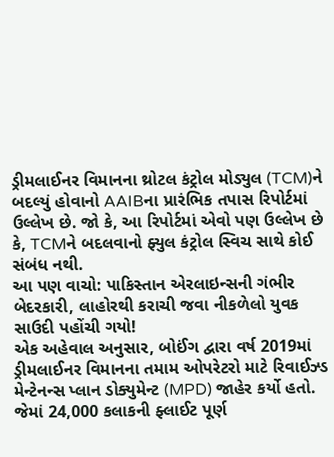ડ્રીમલાઈનર વિમાનના થ્રોટલ કંટ્રોલ મોડ્યુલ (TCM)ને બદલ્યું હોવાનો AAIBના પ્રારંભિક તપાસ રિપોર્ટમાં ઉલ્લેખ છે. જો કે, આ રિપોર્ટમાં એવો પણ ઉલ્લેખ છે કે, TCMને બદલવાનો ફ્યુલ કંટ્રોલ સ્વિચ સાથે કોઈ સંબંધ નથી.
આ પણ વાચો: પાકિસ્તાન એરલાઇન્સની ગંભીર બેદરકારી, લાહોરથી કરાચી જવા નીકળેલો યુવક સાઉદી પહોંચી ગયો!
એક અહેવાલ અનુસાર, બોઈંગ દ્વારા વર્ષ 2019માં ડ્રીમલાઈનર વિમાનના તમામ ઓપરેટરો માટે રિવાઈઝ્ડ મેન્ટેનન્સ પ્લાન ડોક્યુમેન્ટ (MPD) જાહેર કર્યો હતો. જેમાં 24,000 કલાકની ફ્લાઈટ પૂર્ણ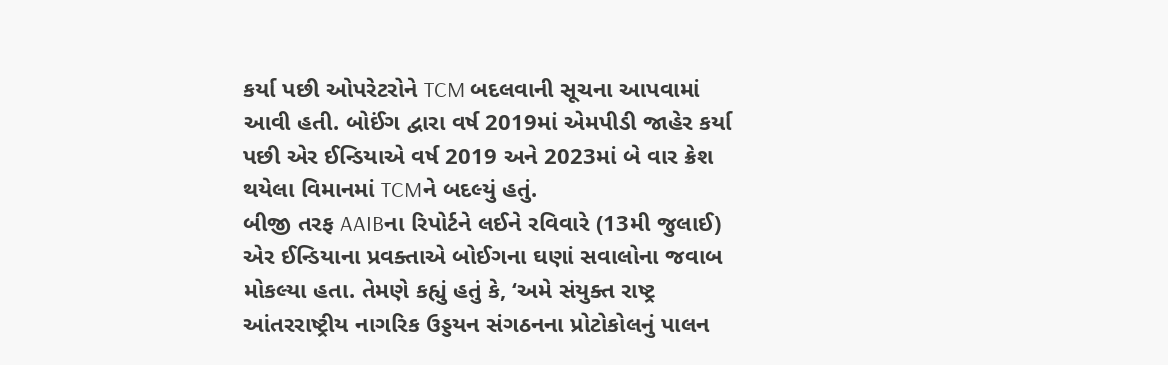કર્યા પછી ઓપરેટરોને TCM બદલવાની સૂચના આપવામાં આવી હતી. બોઈંગ દ્વારા વર્ષ 2019માં એમપીડી જાહેર કર્યા પછી એર ઈન્ડિયાએ વર્ષ 2019 અને 2023માં બે વાર ક્રેશ થયેલા વિમાનમાં TCMને બદલ્યું હતું.
બીજી તરફ AAIBના રિપોર્ટને લઈને રવિવારે (13મી જુલાઈ) એર ઈન્ડિયાના પ્રવક્તાએ બોઈગના ઘણાં સવાલોના જવાબ મોકલ્યા હતા. તેમણે કહ્યું હતું કે, ‘અમે સંયુક્ત રાષ્ટ્ર આંતરરાષ્ટ્રીય નાગરિક ઉડ્ડયન સંગઠનના પ્રોટોકોલનું પાલન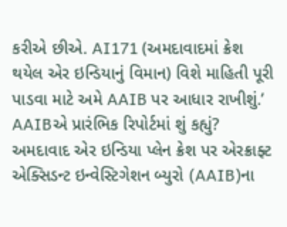કરીએ છીએ. AI171 (અમદાવાદમાં ક્રેશ થયેલ એર ઇન્ડિયાનું વિમાન) વિશે માહિતી પૂરી પાડવા માટે અમે AAIB પર આધાર રાખીશું.’
AAIBએ પ્રારંભિક રિપોર્ટમાં શું કહ્યું?
અમદાવાદ એર ઇન્ડિયા પ્લેન ક્રેશ પર એરક્રાફ્ટ એક્સિડન્ટ ઇન્વેસ્ટિગેશન બ્યુરો (AAIB)ના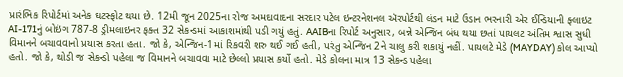પ્રારંભિક રિપોર્ટમાં અનેક ઘટસ્ફોટ થયા છે. 12મી જૂન 2025ના રોજ અમદાવાદના સરદાર પટેલ ઇન્ટરનેશનલ ઍરપોર્ટથી લંડન માટે ઉડાન ભરનારી એર ઈન્ડિયાની ફ્લાઇટ AI-171નું બોઇંગ 787-8 ડ્રીમલાઇનર ફક્ત 32 સેકન્ડમાં આકાશમાંથી પડી ગયું હતું. AAIBના રિપોર્ટ અનુસાર, બન્ને એન્જિન બંધ થયા છતાં પાયલટ અંતિમ શ્વાસ સુધી વિમાનને બચાવવાનો પ્રયાસ કરતા હતા. જો કે, એન્જિન-1માં રિકવરી શરુ થઈ ગઈ હતી, પરંતુ એન્જિન 2ને ચાલુ કરી શકાયું નહીં. પાયલટે મેડે (MAYDAY) કોલ આપ્યો હતો. જો કે, થોડી જ સેકન્ડો પહેલા જ વિમાનને બચાવવા માટે છેલ્લો પ્રયાસ કર્યો હતો. મેડે કોલના માત્ર 13 સેકન્ડ પહેલા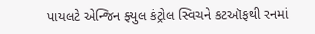પાયલટે એન્જિન ફ્યુલ કંટ્રોલ સ્વિચને કટઑફથી રનમાં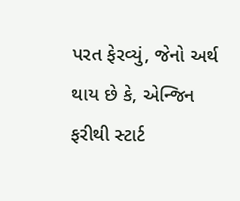પરત ફેરવ્યું, જેનો અર્થ થાય છે કે, એન્જિન ફરીથી સ્ટાર્ટ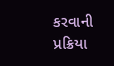કરવાની પ્રક્રિયા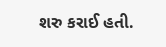શરુ કરાઈ હતી.